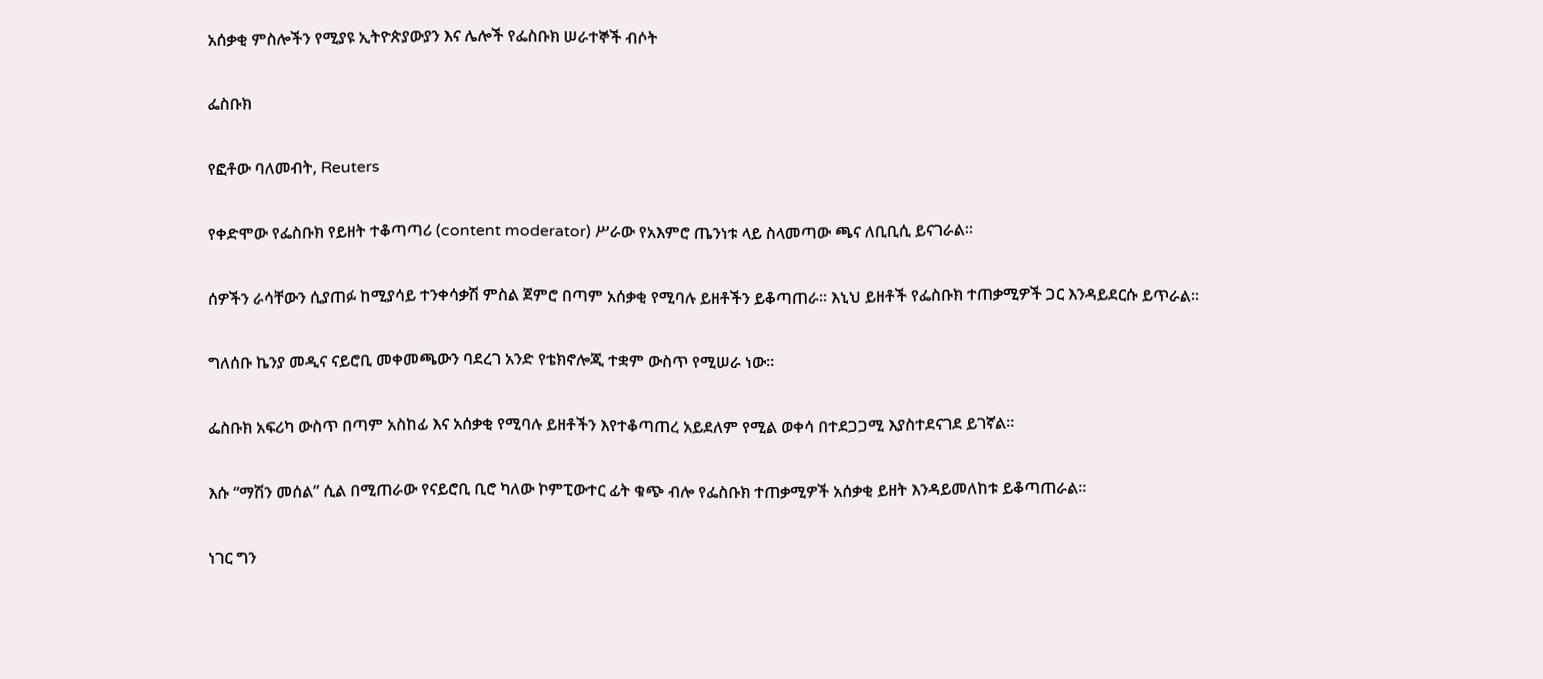አሰቃቂ ምስሎችን የሚያዩ ኢትዮጵያውያን እና ሌሎች የፌስቡክ ሠራተኞች ብሶት

ፌስቡክ

የፎቶው ባለመብት, Reuters

የቀድሞው የፌስቡክ የይዘት ተቆጣጣሪ (content moderator) ሥራው የአእምሮ ጤንነቱ ላይ ስላመጣው ጫና ለቢቢሲ ይናገራል።

ሰዎችን ራሳቸውን ሲያጠፉ ከሚያሳይ ተንቀሳቃሽ ምስል ጀምሮ በጣም አሰቃቂ የሚባሉ ይዘቶችን ይቆጣጠራ። እኒህ ይዘቶች የፌስቡክ ተጠቃሚዎች ጋር እንዳይደርሱ ይጥራል።

ግለሰቡ ኬንያ መዲና ናይሮቢ መቀመጫውን ባደረገ አንድ የቴክኖሎጂ ተቋም ውስጥ የሚሠራ ነው።

ፌስቡክ አፍሪካ ውስጥ በጣም አስከፊ እና አሰቃቂ የሚባሉ ይዘቶችን እየተቆጣጠረ አይደለም የሚል ወቀሳ በተደጋጋሚ እያስተደናገደ ይገኛል።

እሱ “ማሽን መሰል” ሲል በሚጠራው የናይሮቢ ቢሮ ካለው ኮምፒውተር ፊት ቁጭ ብሎ የፌስቡክ ተጠቃሚዎች አሰቃቂ ይዘት እንዳይመለከቱ ይቆጣጠራል።

ነገር ግን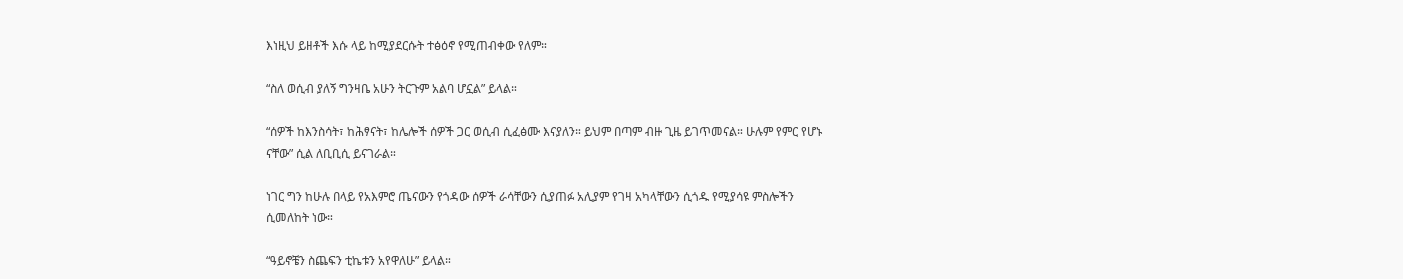እነዚህ ይዘቶች እሱ ላይ ከሚያደርሱት ተፅዕኖ የሚጠብቀው የለም።

“ስለ ወሲብ ያለኝ ግንዛቤ አሁን ትርጉም አልባ ሆኗል” ይላል።

“ሰዎች ከእንስሳት፣ ከሕፃናት፣ ከሌሎች ሰዎች ጋር ወሲብ ሲፈፅሙ እናያለን። ይህም በጣም ብዙ ጊዜ ይገጥመናል። ሁሉም የምር የሆኑ ናቸው” ሲል ለቢቢሲ ይናገራል።

ነገር ግን ከሁሉ በላይ የአእምሮ ጤናውን የጎዳው ሰዎች ራሳቸውን ሲያጠፉ አሊያም የገዛ አካላቸውን ሲጎዱ የሚያሳዩ ምስሎችን ሲመለከት ነው።

“ዓይኖቼን ስጨፍን ቲኬቱን አየዋለሁ” ይላል።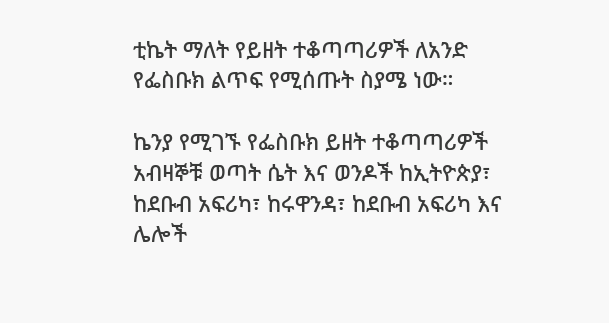ቲኬት ማለት የይዘት ተቆጣጣሪዎች ለአንድ የፌስቡክ ልጥፍ የሚሰጡት ስያሜ ነው።

ኬንያ የሚገኙ የፌስቡክ ይዘት ተቆጣጣሪዎች አብዛኞቹ ወጣት ሴት እና ወንዶች ከኢትዮጵያ፣ ከደቡብ አፍሪካ፣ ከሩዋንዳ፣ ከደቡብ አፍሪካ እና ሌሎች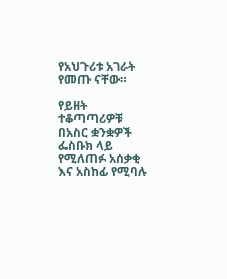የአህጉሪቱ አገራት የመጡ ናቸው።

የይዘት ተቆጣጣሪዎቹ በአስር ቋንቋዎች ፌስቡክ ላይ የሚለጠፉ አሰቃቂ እና አስከፊ የሚባሉ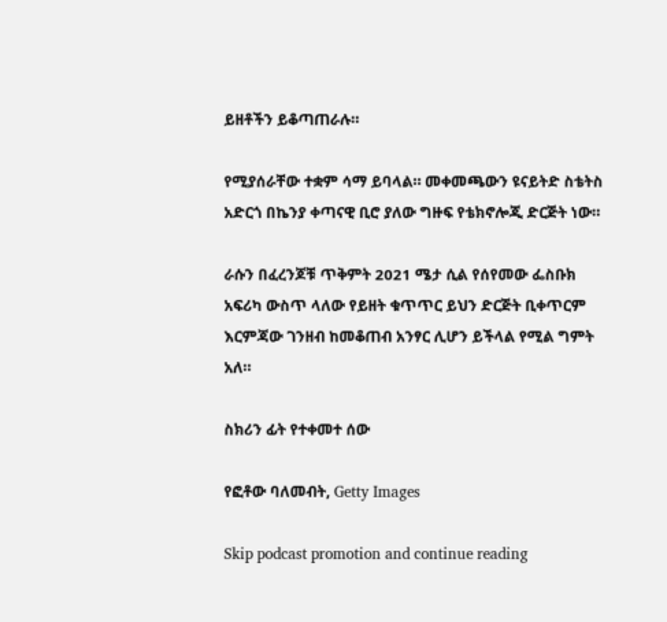ይዘቶችን ይቆጣጠራሉ።

የሚያሰራቸው ተቋም ሳማ ይባላል። መቀመጫውን ዩናይትድ ስቴትስ አድርጎ በኬንያ ቀጣናዊ ቢሮ ያለው ግዙፍ የቴክኖሎጂ ድርጅት ነው።

ራሱን በፈረንጆቹ ጥቅምት 2021 ሜታ ሲል የሰየመው ፌስቡክ አፍሪካ ውስጥ ላለው የይዘት ቁጥጥር ይህን ድርጅት ቢቀጥርም እርምጃው ገንዘብ ከመቆጠብ አንፃር ሊሆን ይችላል የሚል ግምት አለ።

ስክሪን ፊት የተቀመተ ሰው

የፎቶው ባለመብት, Getty Images

Skip podcast promotion and continue reading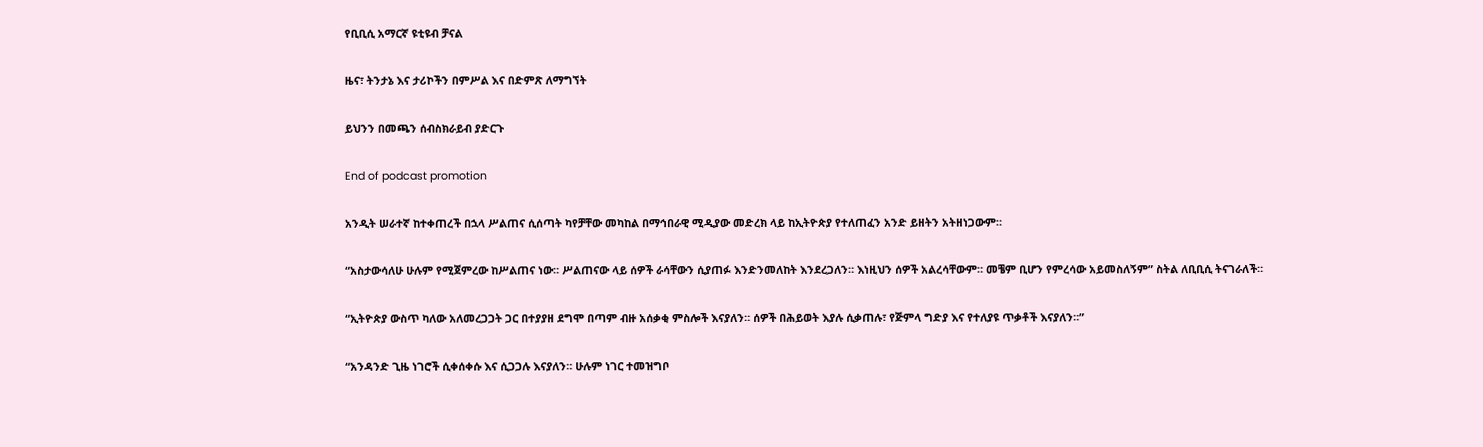የቢቢሲ አማርኛ ዩቲዩብ ቻናል

ዜና፣ ትንታኔ እና ታሪኮችን በምሥል እና በድምጽ ለማግኘት

ይህንን በመጫን ሰብስክራይብ ያድርጉ

End of podcast promotion

አንዲት ሠራተኛ ከተቀጠረች በኋላ ሥልጠና ሲሰጣት ካየቻቸው መካከል በማኅበራዊ ሚዲያው መድረክ ላይ ከኢትዮጵያ የተለጠፈን አንድ ይዘትን አትዘነጋውም።

“አስታውሳለሁ ሁሉም የሚጀምረው ከሥልጠና ነው። ሥልጠናው ላይ ሰዎች ራሳቸውን ሲያጠፉ እንድንመለከት እንደረጋለን። እነዚህን ሰዎች አልረሳቸውም። መቼም ቢሆን የምረሳው አይመስለኝም” ስትል ለቢቢሲ ትናገራለች።

“ኢትዮጵያ ውስጥ ካለው አለመረጋጋት ጋር በተያያዘ ደግሞ በጣም ብዙ አሰቃቂ ምስሎች እናያለን። ሰዎች በሕይወት እያሉ ሲቃጠሉ፣ የጅምላ ግድያ እና የተለያዩ ጥቃቶች እናያለን።”

“አንዳንድ ጊዜ ነገሮች ሲቀሰቀሱ እና ሲጋጋሉ እናያለን። ሁሉም ነገር ተመዝግቦ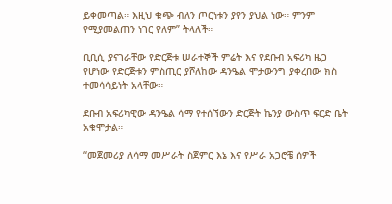ይቀመጣል። እዚህ ቁጭ ብለን ጦርነቱን ያየን ያህል ነው። ምንም የሚያመልጠን ነገር የለም” ትላለች።

ቢቢሲ ያናገራቸው የድርጅቱ ሠራተኞች ምሬት እና የደቡብ አፍሪካ ዜጋ የሆነው የድርጅቱን ምስጢር ያሾለከው ዳንዔል ሞታውንግ ያቀረበው ክስ ተመሳሳይነት አላቸው።

ደቡብ አፍሪካዊው ዳንዔል ሳማ የተሰኘውን ድርጅት ኬንያ ውስጥ ፍርድ ቤት አቁሞታል።

“መጀመሪያ ለሳማ መሥራት ስጀምር እኔ እና የሥራ አጋሮቼ ሰዎች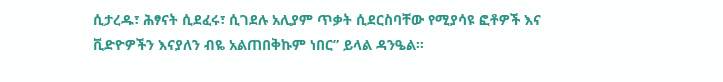ሲታረዱ፣ ሕፃናት ሲደፈሩ፣ ሲገደሉ አሊያም ጥቃት ሲደርስባቸው የሚያሳዩ ፎቶዎች እና ቪድዮዎችን እናያለን ብዬ አልጠበቅኩም ነበር” ይላል ዳንዔል።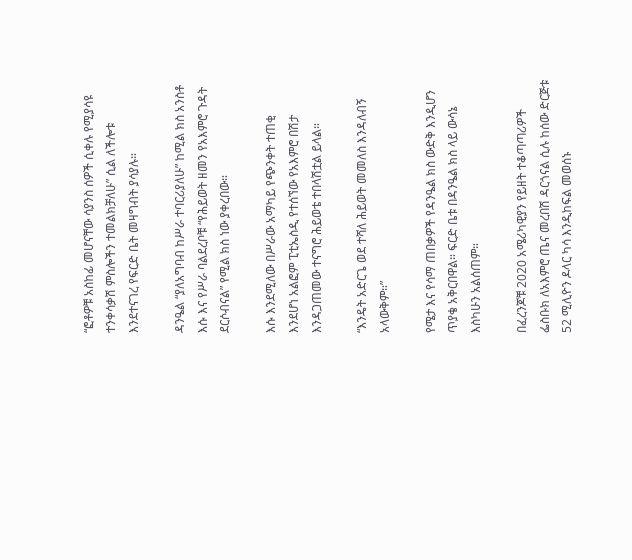“ፎቶዎቹ አስከፊ መሆናቸው ሳያንስ ሰዎች ሲቀሉ የሚያሳዩ ተንቀሳቃሽ ምስሎችን ተመልክቻለሁ” ሲል ለችሎቱ እንደተናገረ የፍርድ ቤት መዛግብት ያሳያሉ።

ዳንዔል “ያለአግባብ ከሥራ ተባርሪያለሁ” ከሚል ክስ አንስቶ እሱ እና የሥራ ባልደረቦቹ “የሕይወት ዘመን የአእምሮ ጉዳት ደርሶብናል” የሚል ክስ ነው ያቀረበው።

እሱ እንደሚለው በሥራው አማካይ የጭንቀት ተጠቂ እንደሆነ አልፎም ፒቲኤስዲ የተሰኘው የአእምሮ በሽታ እንዳጋጠመው ተናግሮ ሕይወቴ ተበላሽቷል ይላል።

“እንዴት አድርጌ ወደ ተሻለ ሕይወት መመለስ እንዳለብኝ አላውቅም።”

የሜታ እና የሳማ ጠበቃዎች የዳንዔል ክስ ውድቅ እንዲሆን ጥያቄ አቅርበዋል። ፍርድ ቤቱ በዳንዔል ክስ ላይ ውሳኔ እስካሁን አልሰጠም።

በፈረንጆቹ 2020 አሜሪካዊያን የይዘት ተቆጣጣሪዎች ፌስቡክ ለአእምሮ ጤና መረበሽ ዳርጎናል ሲሉ ከሰው ድርጅቱ 52 ሚሊዮን ዶላር ካሳ እንዲከፍል መወሰኑ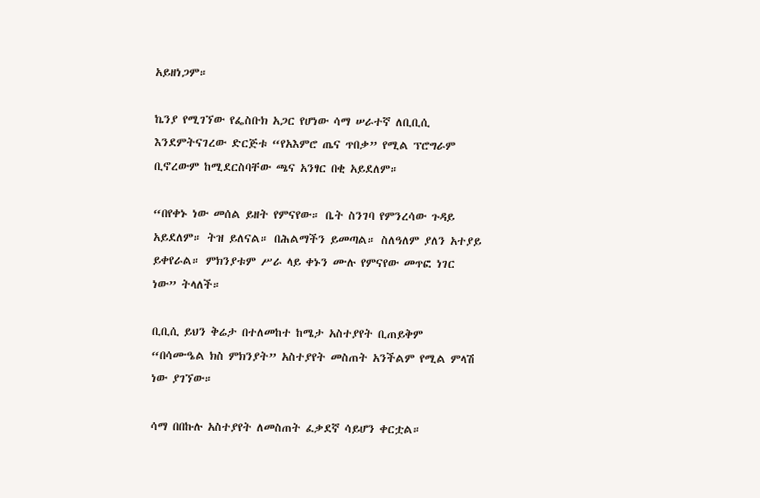አይዘነጋም።

ኬንያ የሚገኘው የፌስቡክ አጋር የሆነው ሳማ ሠራተኛ ለቢቢሲ እንደምትናገረው ድርጅቱ “የአእምሮ ጤና ጥበቃ” የሚል ፕሮግራም ቢኖረውም ከሚደርስባቸው ጫና አንፃር በቂ አይደለም።

“በየቀኑ ነው መሰል ይዘት የምናየው። ቤት ስንገባ የምንረሳው ጉዳይ አይደለም። ትዝ ይለናል። በሕልማችን ይመጣል። ስለዓለም ያለን አተያይ ይቀየራል። ምክንያቱም ሥራ ላይ ቀኑን ሙሉ የምናየው መጥፎ ነገር ነው” ትላለች።

ቢቢሲ ይህን ቅሬታ በተለመከተ ከሜታ አስተያየት ቢጠይቅም “በሳሙዔል ክስ ምክንያት” አስተያየት መስጠት አንችልም የሚል ምላሽ ነው ያገኘው።

ሳማ በበኩሉ አስተያየት ለመስጠት ፈቃደኛ ሳይሆን ቀርቷል።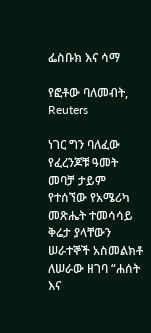ፌስቡክ እና ሳማ

የፎቶው ባለመብት, Reuters

ነገር ግን ባለፈው የፈረንጆቹ ዓመት መባቻ ታይም የተሰኘው የአሜሪካ መጽሔት ተመሳሳይ ቅሬታ ያላቸውን ሠራተኞች አስመልክቶ ለሠራው ዘገባ “ሐሰት እና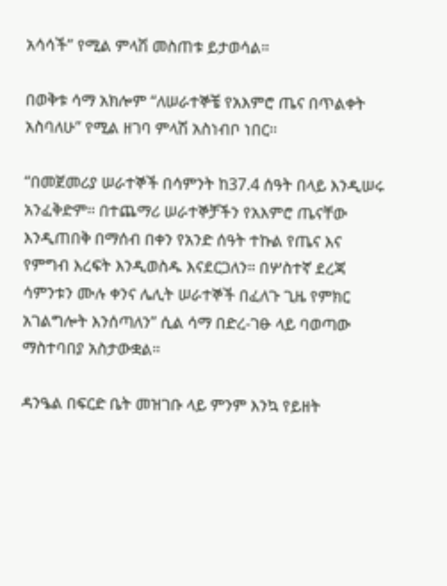አሳሳች” የሚል ምላሽ መስጠቱ ይታወሳል።

በወቅቱ ሳማ አክሎም “ለሠራተኞቼ የአእምሮ ጤና በጥልቀት አስባለሁ” የሚል ዘገባ ምላሽ አስነብቦ ነበር።

“በመጀመሪያ ሠራተኞች በሳምንት ከ37.4 ሰዓት በላይ እንዲሠሩ አንፈቅድም። በተጨማሪ ሠራተኞቻችን የአእምሮ ጤናቸው እንዲጠበቅ በማሰብ በቀን የአንድ ሰዓት ተኩል የጤና እና የምግብ እረፍት እንዲወስዱ እናደርጋለን። በሦስተኛ ደረጃ ሳምንቱን ሙሉ ቀንና ሌሊት ሠራተኞች በፈለጉ ጊዜ የምክር አገልግሎት እንሰጣለን” ሲል ሳማ በድረ-ገፁ ላይ ባወጣው ማስተባበያ አስታውቋል።

ዳንዔል በፍርድ ቤት መዝገቡ ላይ ምንም እንኳ የይዘት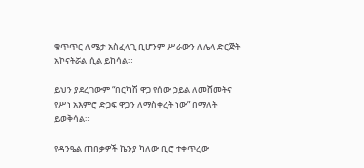ቁጥጥር ለሜታ አስፈላጊ ቢሆንም ሥራውን ለሌላ ድርጅት አኮናትሯል ሲል ይከሳል።

ይህን ያደረገውም “በርካሽ ዋጋ የሰው ኃይል ለመሸመትና የሥነ አእምሮ ድጋፍ ዋጋን ለማስቀረት ነው” በማለት ይወቅሳል።

የዳንዔል ጠበቃዎች ኬንያ ካለው ቢሮ ተቀጥረው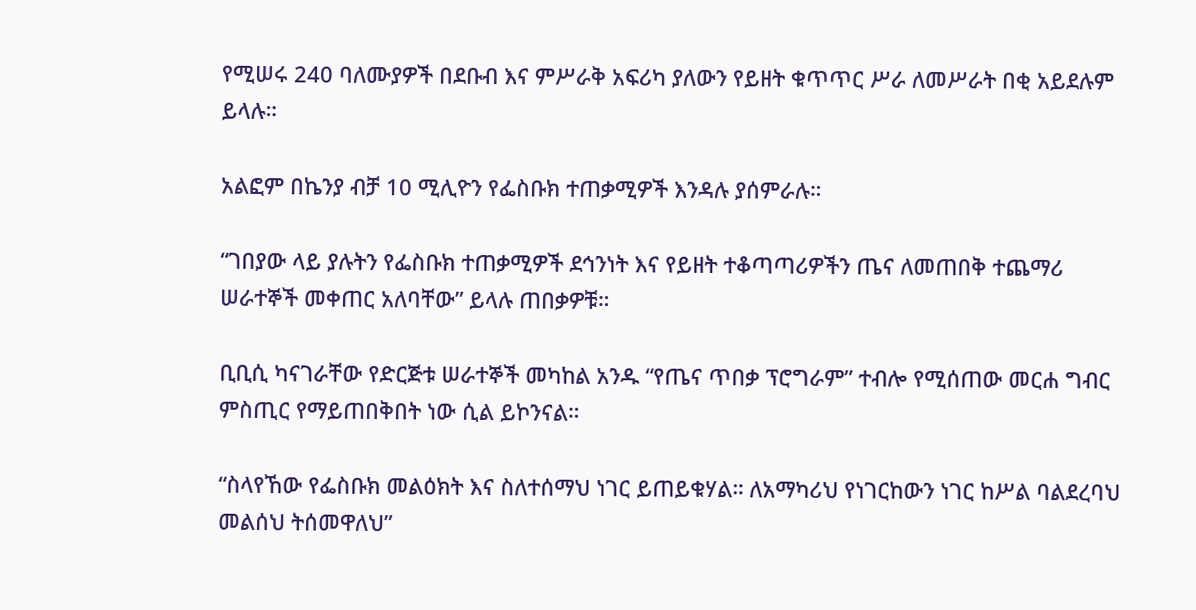የሚሠሩ 240 ባለሙያዎች በደቡብ እና ምሥራቅ አፍሪካ ያለውን የይዘት ቁጥጥር ሥራ ለመሥራት በቂ አይደሉም ይላሉ።

አልፎም በኬንያ ብቻ 10 ሚሊዮን የፌስቡክ ተጠቃሚዎች እንዳሉ ያሰምራሉ።

“ገበያው ላይ ያሉትን የፌስቡክ ተጠቃሚዎች ደኅንነት እና የይዘት ተቆጣጣሪዎችን ጤና ለመጠበቅ ተጨማሪ ሠራተኞች መቀጠር አለባቸው” ይላሉ ጠበቃዎቹ።

ቢቢሲ ካናገራቸው የድርጅቱ ሠራተኞች መካከል አንዱ “የጤና ጥበቃ ፕሮግራም” ተብሎ የሚሰጠው መርሐ ግብር ምስጢር የማይጠበቅበት ነው ሲል ይኮንናል።

“ስላየኸው የፌስቡክ መልዕክት እና ስለተሰማህ ነገር ይጠይቁሃል። ለአማካሪህ የነገርከውን ነገር ከሥል ባልደረባህ መልሰህ ትሰመዋለህ”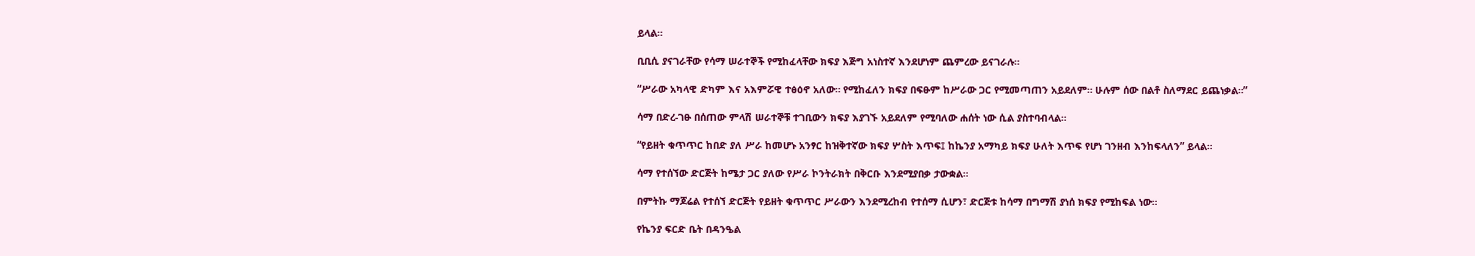ይላል።

ቢቢሲ ያናገራቸው የሳማ ሠራተኞች የሚከፈላቸው ክፍያ እጅግ አነስተኛ እንደሆነም ጨምረው ይናገራሉ።

“ሥራው አካላዊ ድካም እና አእምሯዊ ተፅዕኖ አለው። የሚከፈለን ክፍያ በፍፁም ከሥራው ጋር የሚመጣጠን አይደለም። ሁሉም ሰው በልቶ ስለማደር ይጨነቃል።”

ሳማ በድረ-ገፁ በሰጠው ምላሽ ሠራተኞቹ ተገቢውን ክፍያ እያገኙ አይደለም የሚባለው ሐሰት ነው ሲል ያስተባብላል።

“የይዘት ቁጥጥር ከበድ ያለ ሥራ ከመሆኑ አንፃር ከዝቅተኛው ክፍያ ሦስት እጥፍ፤ ከኬንያ አማካይ ክፍያ ሁለት እጥፍ የሆነ ገንዘብ እንከፍላለን” ይላል።

ሳማ የተሰኘው ድርጅት ከሜታ ጋር ያለው የሥራ ኮንትራክት በቅርቡ እንደሚያበቃ ታውቋል።

በምትኩ ማጆሬል የተሰኘ ድርጅት የይዘት ቁጥጥር ሥራውን እንደሚረከብ የተሰማ ሲሆን፣ ድርጅቱ ከሳማ በግማሽ ያነሰ ክፍያ የሚከፍል ነው።

የኬንያ ፍርድ ቤት በዳንዔል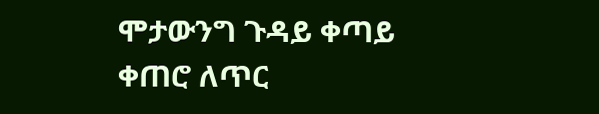ሞታውንግ ጉዳይ ቀጣይ ቀጠሮ ለጥር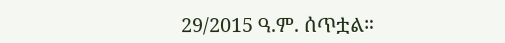29/2015 ዓ.ም. ሰጥቷል።